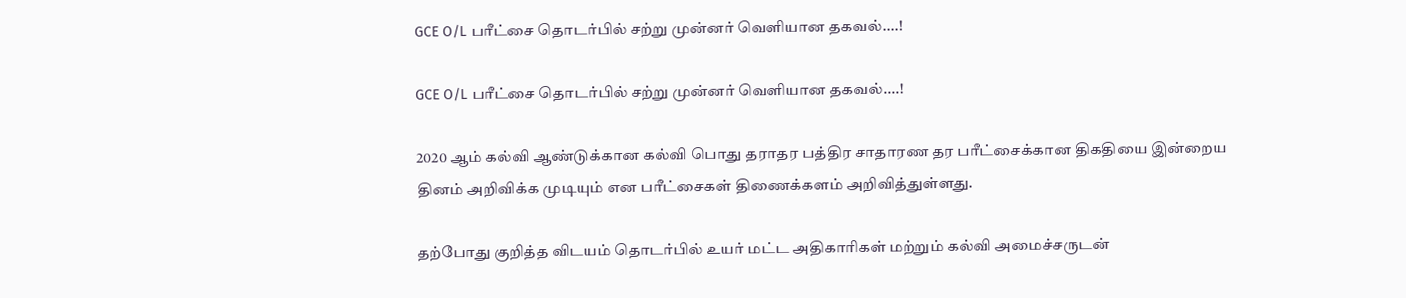GCE O/L பரீட்சை தொடர்பில் சற்று முன்னர் வெளியான தகவல்....!

GCE O/L பரீட்சை தொடர்பில் சற்று முன்னர் வெளியான தகவல்....!

2020 ஆம் கல்வி ஆண்டுக்கான கல்வி பொது தராதர பத்திர சாதாரண தர பரீட்சைக்கான திகதியை இன்றைய தினம் அறிவிக்க முடியும் என பரீட்சைகள் திணைக்களம் அறிவித்துள்ளது.

தற்போது குறித்த விடயம் தொடர்பில் உயர் மட்ட அதிகாரிகள் மற்றும் கல்வி அமைச்சருடன்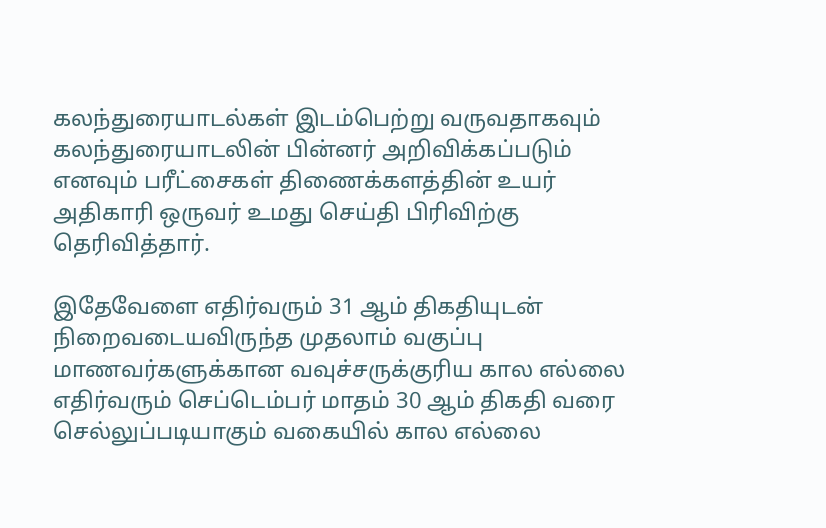கலந்துரையாடல்கள் இடம்பெற்று வருவதாகவும் கலந்துரையாடலின் பின்னர் அறிவிக்கப்படும் எனவும் பரீட்சைகள் திணைக்களத்தின் உயர் அதிகாரி ஒருவர் உமது செய்தி பிரிவிற்கு தெரிவித்தார்.

இதேவேளை எதிர்வரும் 31 ஆம் திகதியுடன் நிறைவடையவிருந்த முதலாம் வகுப்பு மாணவர்களுக்கான வவுச்சருக்குரிய கால எல்லை எதிர்வரும் செப்டெம்பர் மாதம் 30 ஆம் திகதி வரை செல்லுப்படியாகும் வகையில் கால எல்லை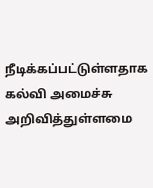நீடிக்கப்பட்டுள்ளதாக கல்வி அமைச்சு அறிவித்துள்ளமை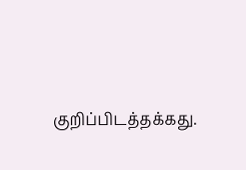குறிப்பிடத்தக்கது.